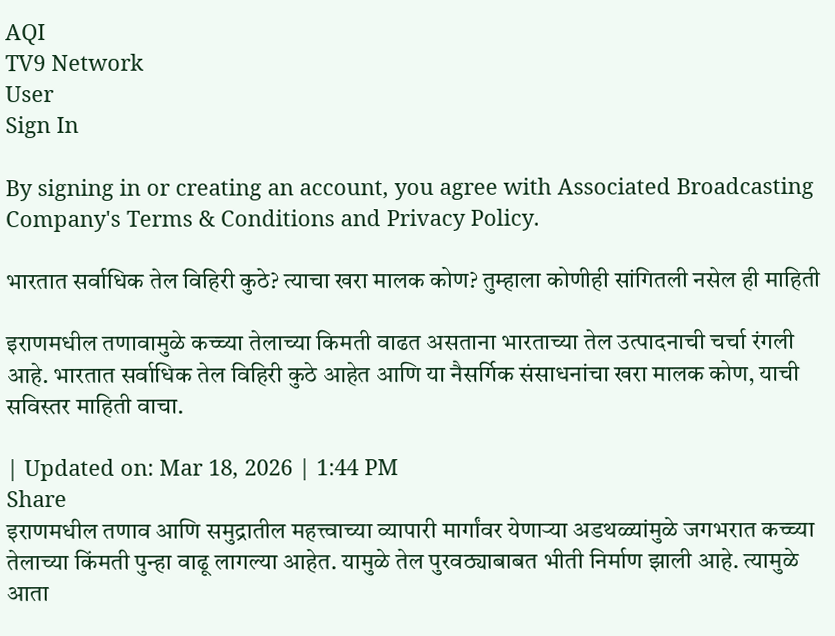AQI
TV9 Network
User
Sign In

By signing in or creating an account, you agree with Associated Broadcasting Company's Terms & Conditions and Privacy Policy.

भारतात सर्वाधिक तेल विहिरी कुठे? त्याचा खरा मालक कोण? तुम्हाला कोणीही सांगितली नसेल ही माहिती

इराणमधील तणावामुळे कच्च्या तेलाच्या किमती वाढत असताना भारताच्या तेल उत्पादनाची चर्चा रंगली आहे. भारतात सर्वाधिक तेल विहिरी कुठे आहेत आणि या नैसर्गिक संसाधनांचा खरा मालक कोण, याची सविस्तर माहिती वाचा.

| Updated on: Mar 18, 2026 | 1:44 PM
Share
इराणमधील तणाव आणि समुद्रातील महत्त्वाच्या व्यापारी मार्गांवर येणाऱ्या अडथळ्यांमुळे जगभरात कच्च्या तेलाच्या किंमती पुन्हा वाढू लागल्या आहेत. यामुळे तेल पुरवठ्याबाबत भीती निर्माण झाली आहे. त्यामुळे आता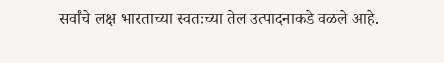सर्वांचे लक्ष भारताच्या स्वतःच्या तेल उत्पादनाकडे वळले आहे.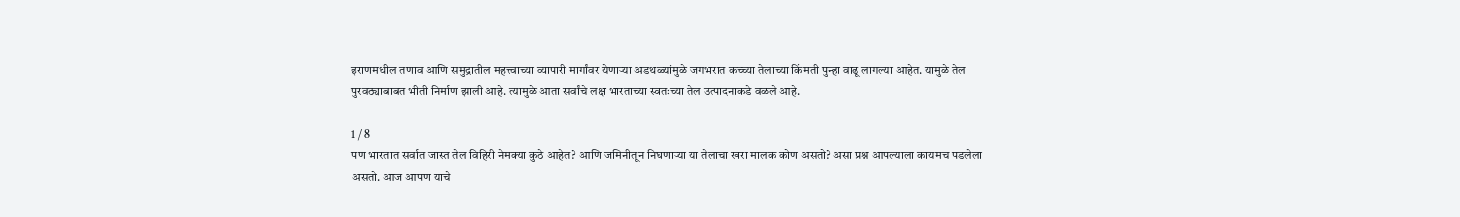इराणमधील तणाव आणि समुद्रातील महत्त्वाच्या व्यापारी मार्गांवर येणाऱ्या अडथळ्यांमुळे जगभरात कच्च्या तेलाच्या किंमती पुन्हा वाढू लागल्या आहेत. यामुळे तेल पुरवठ्याबाबत भीती निर्माण झाली आहे. त्यामुळे आता सर्वांचे लक्ष भारताच्या स्वतःच्या तेल उत्पादनाकडे वळले आहे.

1 / 8
पण भारतात सर्वात जास्त तेल विहिरी नेमक्या कुठे आहेत? आणि जमिनीतून निघणाऱ्या या तेलाचा खरा मालक कोण असतो? असा प्रश्न आपल्याला कायमच पडलेला असतो. आज आपण याचे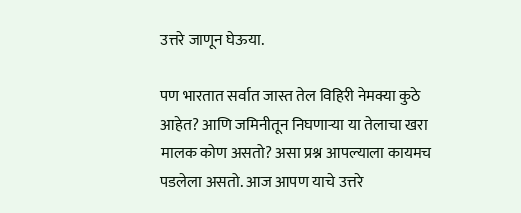उत्तरे जाणून घेऊया.

पण भारतात सर्वात जास्त तेल विहिरी नेमक्या कुठे आहेत? आणि जमिनीतून निघणाऱ्या या तेलाचा खरा मालक कोण असतो? असा प्रश्न आपल्याला कायमच पडलेला असतो. आज आपण याचे उत्तरे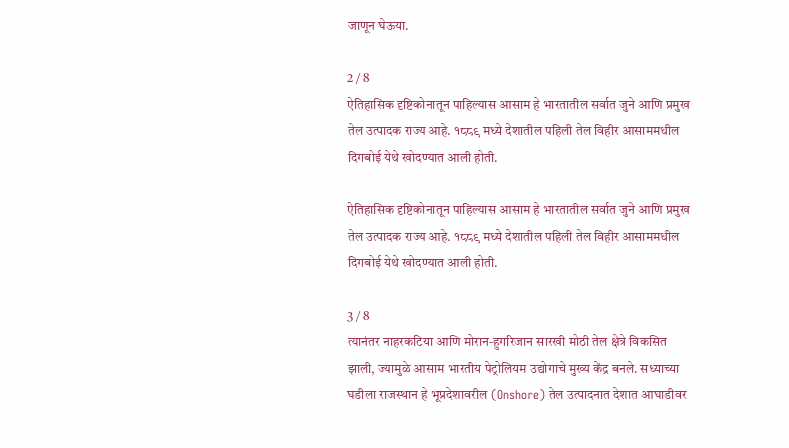जाणून घेऊया.

2 / 8
ऐतिहासिक दृष्टिकोनातून पाहिल्यास आसाम हे भारतातील सर्वात जुने आणि प्रमुख तेल उत्पादक राज्य आहे. १८८९ मध्ये देशातील पहिली तेल विहीर आसाममधील दिगबोई येथे खोदण्यात आली होती.

ऐतिहासिक दृष्टिकोनातून पाहिल्यास आसाम हे भारतातील सर्वात जुने आणि प्रमुख तेल उत्पादक राज्य आहे. १८८९ मध्ये देशातील पहिली तेल विहीर आसाममधील दिगबोई येथे खोदण्यात आली होती.

3 / 8
त्यानंतर नाहरकटिया आणि मोरान-हुगरिजान सारखी मोठी तेल क्षेत्रे विकसित झाली, ज्यामुळे आसाम भारतीय पेट्रोलियम उद्योगाचे मुख्य केंद्र बनले. सध्याच्या घडीला राजस्थान हे भूप्रदेशावरील (Onshore) तेल उत्पादनात देशात आघाडीवर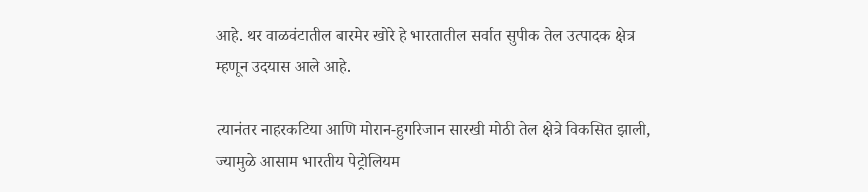आहे. थर वाळवंटातील बारमेर खोरे हे भारतातील सर्वात सुपीक तेल उत्पादक क्षेत्र म्हणून उदयास आले आहे.

त्यानंतर नाहरकटिया आणि मोरान-हुगरिजान सारखी मोठी तेल क्षेत्रे विकसित झाली, ज्यामुळे आसाम भारतीय पेट्रोलियम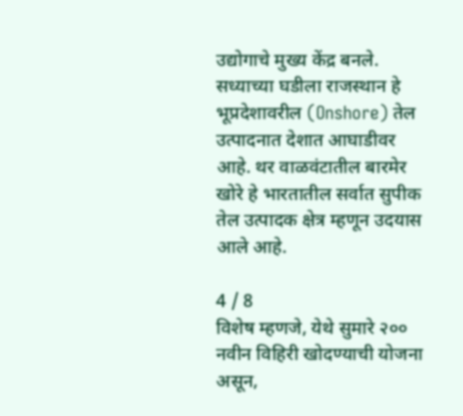उद्योगाचे मुख्य केंद्र बनले. सध्याच्या घडीला राजस्थान हे भूप्रदेशावरील (Onshore) तेल उत्पादनात देशात आघाडीवर आहे. थर वाळवंटातील बारमेर खोरे हे भारतातील सर्वात सुपीक तेल उत्पादक क्षेत्र म्हणून उदयास आले आहे.

4 / 8
विशेष म्हणजे, येथे सुमारे २०० नवीन विहिरी खोदण्याची योजना असून,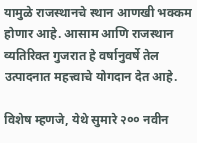यामुळे राजस्थानचे स्थान आणखी भक्कम होणार आहे. आसाम आणि राजस्थान व्यतिरिक्त गुजरात हे वर्षानुवर्षे तेल उत्पादनात महत्त्वाचे योगदान देत आहे.

विशेष म्हणजे, येथे सुमारे २०० नवीन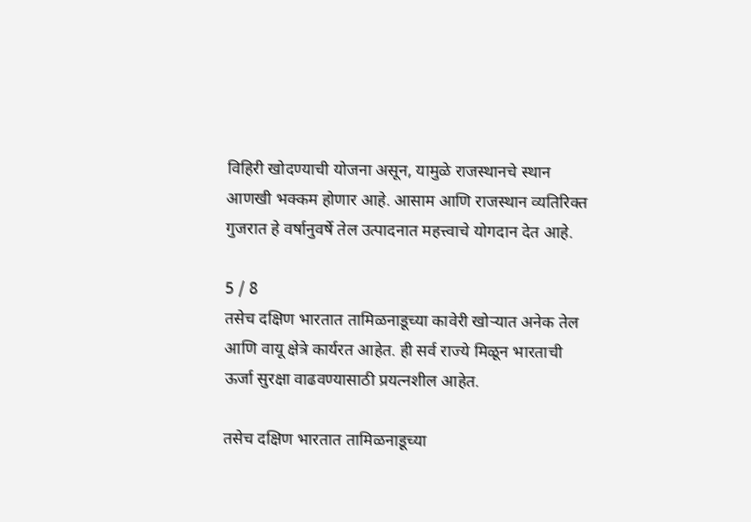विहिरी खोदण्याची योजना असून, यामुळे राजस्थानचे स्थान आणखी भक्कम होणार आहे. आसाम आणि राजस्थान व्यतिरिक्त गुजरात हे वर्षानुवर्षे तेल उत्पादनात महत्त्वाचे योगदान देत आहे.

5 / 8
तसेच दक्षिण भारतात तामिळनाडूच्या कावेरी खोऱ्यात अनेक तेल आणि वायू क्षेत्रे कार्यरत आहेत. ही सर्व राज्ये मिळून भारताची ऊर्जा सुरक्षा वाढवण्यासाठी प्रयत्नशील आहेत.

तसेच दक्षिण भारतात तामिळनाडूच्या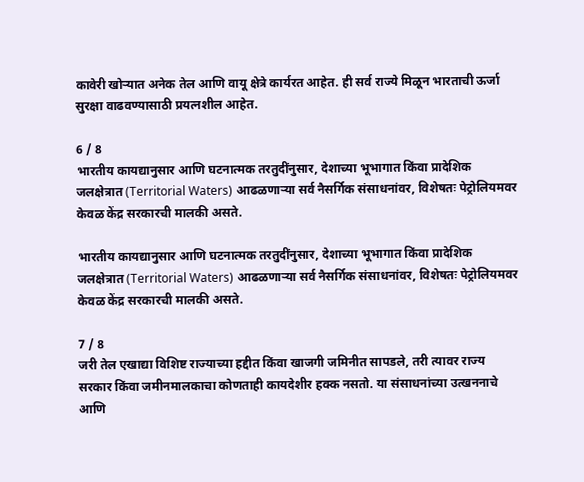कावेरी खोऱ्यात अनेक तेल आणि वायू क्षेत्रे कार्यरत आहेत. ही सर्व राज्ये मिळून भारताची ऊर्जा सुरक्षा वाढवण्यासाठी प्रयत्नशील आहेत.

6 / 8
भारतीय कायद्यानुसार आणि घटनात्मक तरतुदींनुसार, देशाच्या भूभागात किंवा प्रादेशिक जलक्षेत्रात (Territorial Waters) आढळणाऱ्या सर्व नैसर्गिक संसाधनांवर, विशेषतः पेट्रोलियमवर केवळ केंद्र सरकारची मालकी असते.

भारतीय कायद्यानुसार आणि घटनात्मक तरतुदींनुसार, देशाच्या भूभागात किंवा प्रादेशिक जलक्षेत्रात (Territorial Waters) आढळणाऱ्या सर्व नैसर्गिक संसाधनांवर, विशेषतः पेट्रोलियमवर केवळ केंद्र सरकारची मालकी असते.

7 / 8
जरी तेल एखाद्या विशिष्ट राज्याच्या हद्दीत किंवा खाजगी जमिनीत सापडले, तरी त्यावर राज्य सरकार किंवा जमीनमालकाचा कोणताही कायदेशीर हक्क नसतो. या संसाधनांच्या उत्खननाचे आणि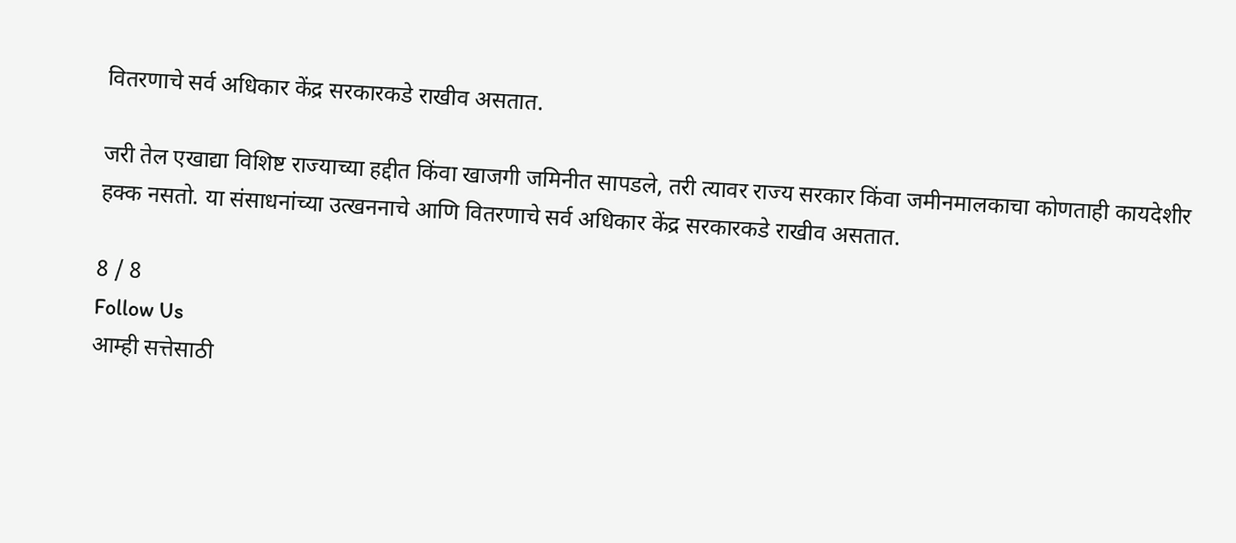वितरणाचे सर्व अधिकार केंद्र सरकारकडे राखीव असतात.

जरी तेल एखाद्या विशिष्ट राज्याच्या हद्दीत किंवा खाजगी जमिनीत सापडले, तरी त्यावर राज्य सरकार किंवा जमीनमालकाचा कोणताही कायदेशीर हक्क नसतो. या संसाधनांच्या उत्खननाचे आणि वितरणाचे सर्व अधिकार केंद्र सरकारकडे राखीव असतात.

8 / 8
Follow Us
आम्ही सत्तेसाठी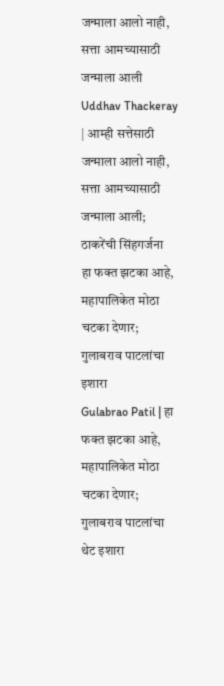जन्माला आलो नाही, सत्ता आमच्यासाठी जन्माला आली
Uddhav Thackeray | आम्ही सत्तेसाठी जन्माला आलो नाही, सत्ता आमच्यासाठी जन्माला आली; ठाकरेंची सिंहगर्जना
हा फक्त झटका आहे, महापालिकेत मोठा चटका देणार; गुलाबराव पाटलांचा इशारा
Gulabrao Patil | हा फक्त झटका आहे, महापालिकेत मोठा चटका देणार; गुलाबराव पाटलांचा थेट इशारा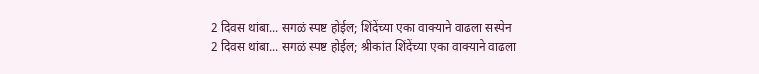2 दिवस थांबा... सगळं स्पष्ट होईल; शिंदेंच्या एका वाक्याने वाढला सस्पेन
2 दिवस थांबा... सगळं स्पष्ट होईल; श्रीकांत शिंदेंच्या एका वाक्याने वाढला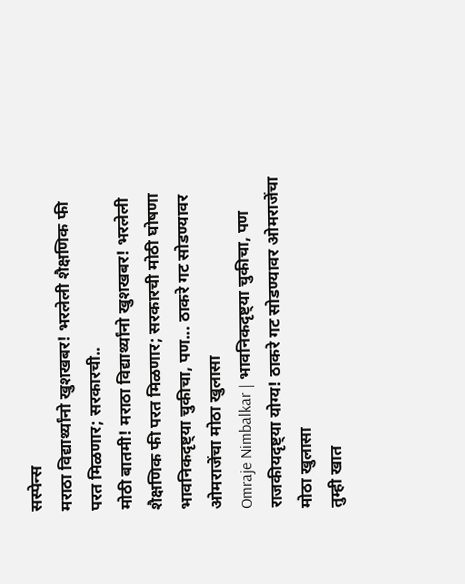सस्पेन्स
मराठा विद्यार्थ्यांनो खुशखबर! भरलेली शैक्षणिक फी परत मिळणार; सरकारची..
मोठी बातमी! मराठा विद्यार्थ्यांनो खुशखबर! भरलेली शैक्षणिक फी परत मिळणार; सरकारची मोठी घोषणा
भावनिकदृष्ट्या चुकीचा, पण... ठाकरे गट सोडण्यावर ओमराजेंचा मोठा खुलासा
Omraje Nimbalkar | भावनिकदृष्ट्या चुकीचा, पण राजकीयदृष्ट्या योग्य! ठाकरे गट सोडण्यावर ओमराजेंचा मोठा खुलासा
तुम्ही खात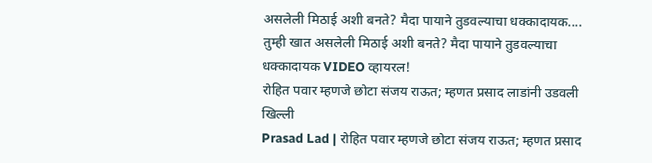असलेली मिठाई अशी बनते? मैदा पायाने तुडवल्याचा धक्कादायक....
तुम्ही खात असलेली मिठाई अशी बनते? मैदा पायाने तुडवल्याचा धक्कादायक VIDEO व्हायरल!
रोहित पवार म्हणजे छोटा संजय राऊत; म्हणत प्रसाद लाडांनी उडवली खिल्ली
Prasad Lad | रोहित पवार म्हणजे छोटा संजय राऊत; म्हणत प्रसाद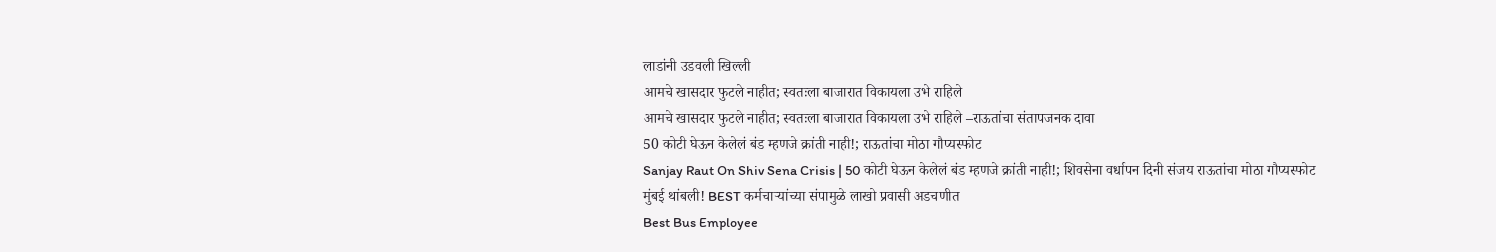लाडांनी उडवली खिल्ली
आमचे खासदार फुटले नाहीत; स्वतःला बाजारात विकायला उभे राहिले
आमचे खासदार फुटले नाहीत; स्वतःला बाजारात विकायला उभे राहिले –राऊतांचा संतापजनक दावा
50 कोटी घेऊन केलेलं बंड म्हणजे क्रांती नाही!; राऊतांचा मोठा गौप्यस्फोट
Sanjay Raut On Shiv Sena Crisis | 50 कोटी घेऊन केलेलं बंड म्हणजे क्रांती नाही!; शिवसेना वर्धापन दिनी संजय राऊतांचा मोठा गौप्यस्फोट
मुंबई थांबली! BEST कर्मचाऱ्यांच्या संपामुळे लाखो प्रवासी अडचणीत
Best Bus Employee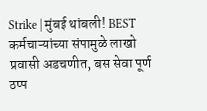Strike | मुंबई थांबली! BEST कर्मचाऱ्यांच्या संपामुळे लाखो प्रवासी अडचणीत, बस सेवा पूर्ण ठप्प